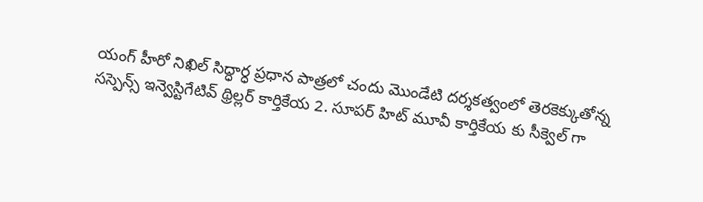యంగ్ హీరో నిఖిల్ సిద్ధార్ధ ప్రధాన పాత్రలో చందు మొండేటి దర్శకత్వంలో తెరకెక్కుతోన్న సస్పెన్స్ ఇన్వెస్టిగేటివ్ థ్రిల్లర్ కార్తికేయ 2. సూపర్ హిట్ మూవీ కార్తికేయ కు సీక్వెల్ గా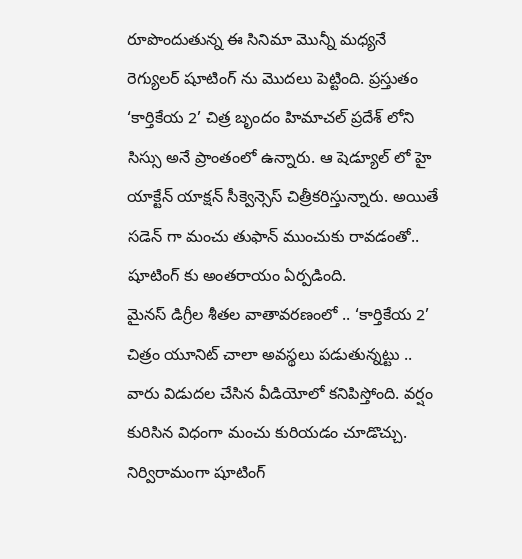రూపొందుతున్న ఈ సినిమా మొన్నీ మధ్యనే రెగ్యులర్ షూటింగ్ ను మొదలు పెట్టింది. ప్రస్తుతం ‘కార్తికేయ 2’ చిత్ర బృందం హిమాచల్ ప్రదేశ్ లోని సిస్సు అనే ప్రాంతంలో ఉన్నారు. ఆ షెడ్యూల్ లో హై యాక్టేన్ యాక్షన్ సీక్వెన్సెస్ చిత్రీకరిస్తున్నారు. అయితే సడెన్ గా మంచు తుఫాన్ ముంచుకు రావడంతో.. షూటింగ్ కు అంతరాయం ఏర్పడింది.
మైనస్ డిగ్రీల శీతల వాతావరణంలో .. ‘కార్తికేయ 2’ చిత్రం యూనిట్ చాలా అవస్థలు పడుతున్నట్టు .. వారు విడుదల చేసిన వీడియోలో కనిపిస్తోంది. వర్షం కురిసిన విధంగా మంచు కురియడం చూడొచ్చు. నిర్విరామంగా షూటింగ్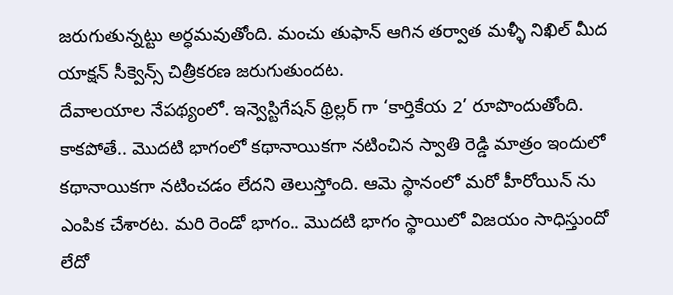జరుగుతున్నట్టు అర్ధమవుతోంది. మంచు తుఫాన్ ఆగిన తర్వాత మళ్ళీ నిఖిల్ మీద యాక్షన్ సీక్వెన్స్ చిత్రీకరణ జరుగుతుందట.
దేవాలయాల నేపథ్యంలో. ఇన్వెస్టిగేషన్ థ్రిల్లర్ గా ‘కార్తికేయ 2’ రూపొందుతోంది. కాకపోతే.. మొదటి భాగంలో కథానాయికగా నటించిన స్వాతి రెడ్డి మాత్రం ఇందులో కథానాయికగా నటించడం లేదని తెలుస్తోంది. ఆమె స్థానంలో మరో హీరోయిన్ ను ఎంపిక చేశారట. మరి రెండో భాగం.. మొదటి భాగం స్థాయిలో విజయం సాధిస్తుందో లేదో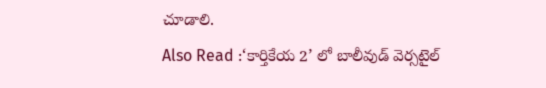చూడాలి.
Also Read :‘కార్తికేయ 2’ లో బాలీవుడ్ వెర్సటైల్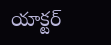యాక్టర్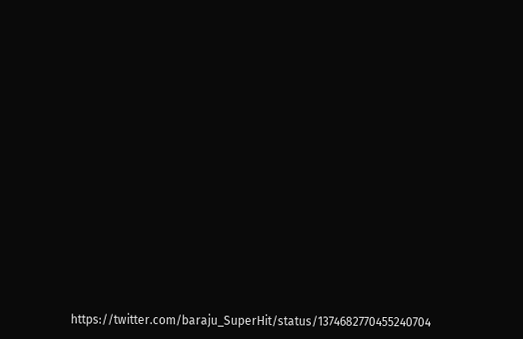https://twitter.com/baraju_SuperHit/status/1374682770455240704